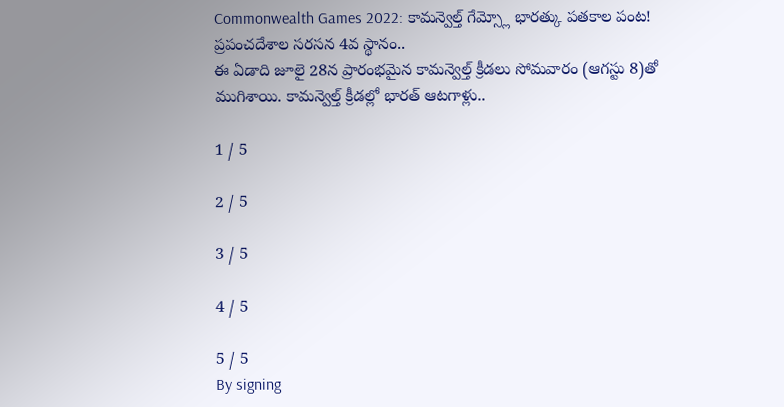Commonwealth Games 2022: కామన్వెల్త్ గేమ్స్లో భారత్కు పతకాల పంట! ప్రపంచదేశాల సరసన 4వ స్థానం..
ఈ ఏడాది జూలై 28న ప్రారంభమైన కామన్వెల్త్ క్రీడలు సోమవారం (ఆగస్టు 8)తో ముగిశాయి. కామన్వెల్త్ క్రీడల్లో భారత్ ఆటగాళ్లు..

1 / 5

2 / 5

3 / 5

4 / 5

5 / 5
By signing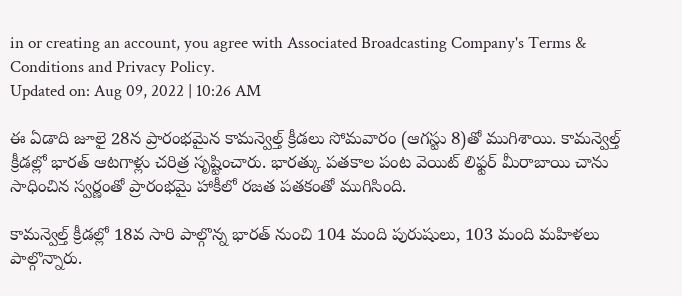in or creating an account, you agree with Associated Broadcasting Company's Terms & Conditions and Privacy Policy.
Updated on: Aug 09, 2022 | 10:26 AM

ఈ ఏడాది జూలై 28న ప్రారంభమైన కామన్వెల్త్ క్రీడలు సోమవారం (ఆగస్టు 8)తో ముగిశాయి. కామన్వెల్త్ క్రీడల్లో భారత్ ఆటగాళ్లు చరిత్ర సృష్టించారు. భారత్కు పతకాల పంట వెయిట్ లిఫ్టర్ మీరాబాయి చాను సాధించిన స్వర్ణంతో ప్రారంభమై హాకీలో రజత పతకంతో ముగిసింది.

కామన్వెల్త్ క్రీడల్లో 18వ సారి పాల్గొన్న భారత్ నుంచి 104 మంది పురుషులు, 103 మంది మహిళలు పాల్గొన్నారు.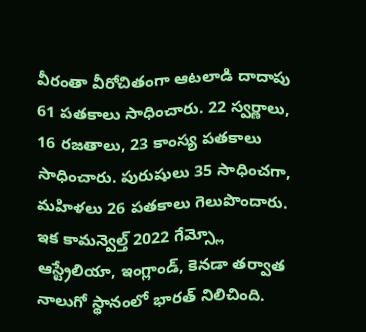వీరంతా వీరోచితంగా ఆటలాడి దాదాపు 61 పతకాలు సాధించారు. 22 స్వర్ణాలు, 16 రజతాలు, 23 కాంస్య పతకాలు సాధించారు. పురుషులు 35 సాధించగా, మహిళలు 26 పతకాలు గెలుపొందారు. ఇక కామన్వెల్త్ 2022 గేమ్స్లో ఆస్ట్రేలియా, ఇంగ్లాండ్, కెనడా తర్వాత నాలుగో స్థానంలో భారత్ నిలిచింది.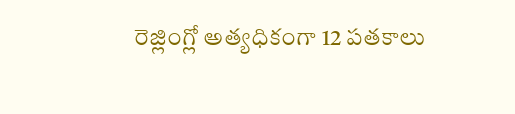రెజ్లింగ్లో అత్యధికంగా 12 పతకాలు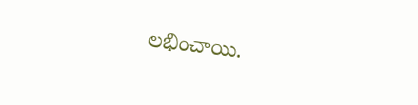లభించాయి.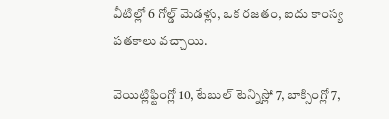వీటిల్లో 6 గోల్డ్ మెడళ్లు, ఒక రజతం, ఐదు కాంస్య పతకాలు వచ్చాయి.

వెయిట్లిఫ్టింగ్లో 10, టేబుల్ టెన్నిస్లో 7, బాక్సింగ్లో 7,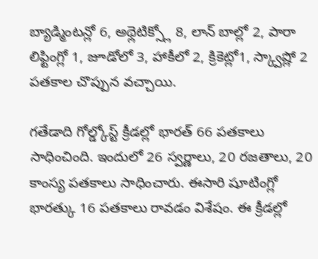బ్యాడ్మింటన్లో 6, అథ్లెటిక్స్లో 8, లాన్ బాల్లో 2, పారా లిఫ్టింగ్లో 1, జూడోలో 3, హాకీలో 2, క్రికెట్లో1, స్క్వాష్లో 2 పతకాల చొప్పున వచ్చాయి.

గతేడాది గోల్డ్కోస్ట్ క్రీడల్లో భారత్ 66 పతకాలు సాధించింది. ఇందులో 26 స్వర్ణాలు, 20 రజతాలు, 20 కాంస్య పతకాలు సాధించారు. ఈసారి షూటింగ్లో భారత్కు 16 పతకాలు రావడం విశేషం. ఈ క్రీడల్లో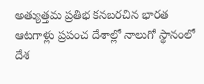అత్యుత్తమ ప్రతిభ కనబరచిన భారత ఆటగాళ్లు ప్రపంచ దేశాల్లో నాలుగో స్థానంలో దేశ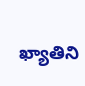ఖ్యాతిని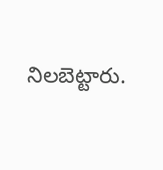నిలబెట్టారు.